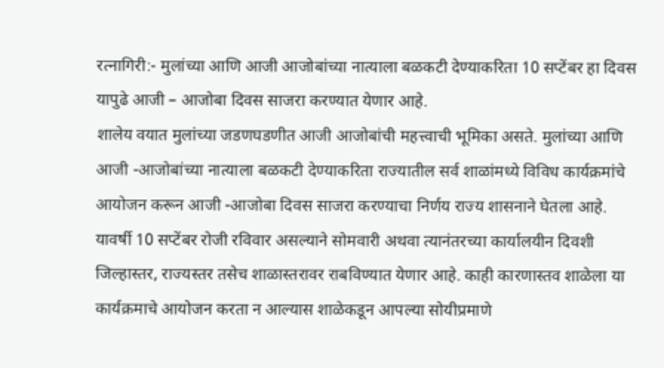रत्नागिरी:- मुलांच्या आणि आजी आजोबांच्या नात्याला बळकटी देण्याकरिता 10 सप्टेंबर हा दिवस यापुढे आजी – आजोबा दिवस साजरा करण्यात येणार आहे.
शालेय वयात मुलांच्या जडणघडणीत आजी आजोबांची महत्त्वाची भूमिका असते. मुलांच्या आणि आजी -आजोबांच्या नात्याला बळकटी देण्याकरिता राज्यातील सर्व शाळांमध्ये विविध कार्यक्रमांचे आयोजन करून आजी -आजोबा दिवस साजरा करण्याचा निर्णय राज्य शासनाने घेतला आहे.
यावर्षी 10 सप्टेंबर रोजी रविवार असल्याने सोमवारी अथवा त्यानंतरच्या कार्यालयीन दिवशी जिल्हास्तर, राज्यस्तर तसेच शाळास्तरावर राबविण्यात येणार आहे. काही कारणास्तव शाळेला या कार्यक्रमाचे आयोजन करता न आल्यास शाळेकडून आपल्या सोयीप्रमाणे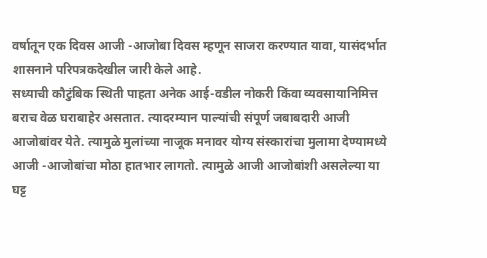वर्षातून एक दिवस आजी -आजोबा दिवस म्हणून साजरा करण्यात यावा, यासंदर्भात शासनाने परिपत्रकदेखील जारी केले आहे.
सध्याची कौटुंबिक स्थिती पाहता अनेक आई-वडील नोकरी किंवा व्यवसायानिमित्त बराच वेळ घराबाहेर असतात. त्यादरम्यान पाल्यांची संपूर्ण जबाबदारी आजी आजोबांवर येते. त्यामुळे मुलांच्या नाजूक मनावर योग्य संस्कारांचा मुलामा देण्यामध्ये आजी -आजोबांचा मोठा हातभार लागतो. त्यामुळे आजी आजोबांशी असलेल्या या घट्ट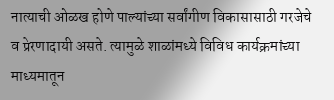नात्याची ओळख होणे पाल्यांच्या सर्वांगीण विकासासाठी गरजेचे व प्रेरणादायी असते. त्यामुळे शाळांमध्ये विविध कार्यक्रमांच्या माध्यमातून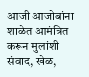आजी आजोबांना शाळेत आमंत्रित करून मुलांशी संवाद, खेळ,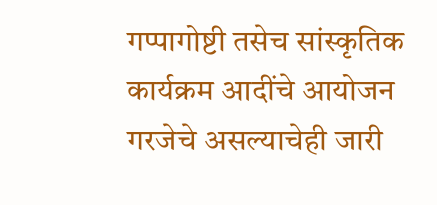गप्पागोष्टी तसेच सांस्कृतिक कार्यक्रम आदींचे आयोजन गरजेचे असल्याचेही जारी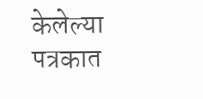केलेल्या पत्रकात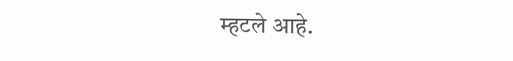म्हटले आहे.